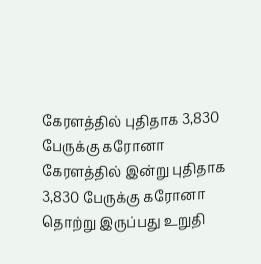கேரளத்தில் புதிதாக 3,830 பேருக்கு கரோனா
கேரளத்தில் இன்று புதிதாக 3,830 பேருக்கு கரோனா தொற்று இருப்பது உறுதி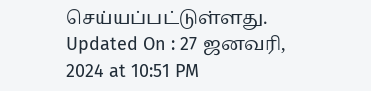செய்யப்பட்டுள்ளது.
Updated On : 27 ஜனவரி, 2024 at 10:51 PM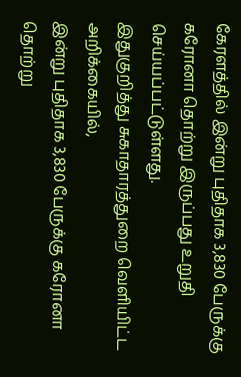கேரளத்தில் இன்று புதிதாக 3,830 பேருக்கு கரோனா தொற்று இருப்பது உறுதி செய்யப்பட்டுள்ளது.
இதுகுறித்து சுகாதாரத்துறை வெளியிட்ட அறிக்கையில்,
இன்று புதிதாக 3,830 பேருக்கு கரோனா தொற்று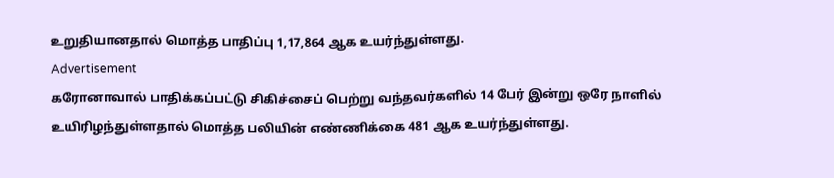உறுதியானதால் மொத்த பாதிப்பு 1,17,864 ஆக உயர்ந்துள்ளது.
Advertisement
கரோனாவால் பாதிக்கப்பட்டு சிகிச்சைப் பெற்று வந்தவர்களில் 14 பேர் இன்று ஒரே நாளில் உயிரிழந்துள்ளதால் மொத்த பலியின் எண்ணிக்கை 481 ஆக உயர்ந்துள்ளது.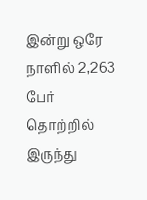இன்று ஒரே நாளில் 2,263 பேர் தொற்றில் இருந்து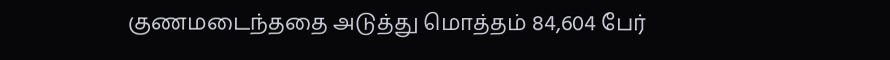குணமடைந்ததை அடுத்து மொத்தம் 84,604 பேர்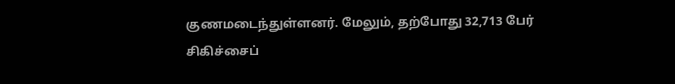குணமடைந்துள்ளனர். மேலும், தற்போது 32,713 பேர் சிகிச்சைப்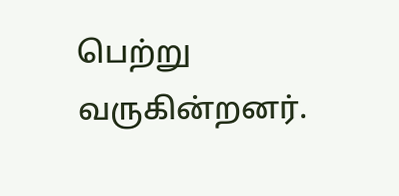பெற்று வருகின்றனர்.